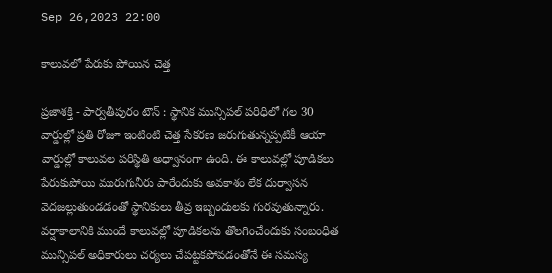Sep 26,2023 22:00

కాలువలో పేరుకు పోయిన చెత్త

ప్రజాశక్తి - పార్వతీపురం టౌన్‌ : స్థానిక మున్సిపల్‌ పరిధిలో గల 30 వార్డుల్లో ప్రతి రోజూ ఇంటింటి చెత్త సేకరణ జరుగుతున్నప్పటికీ ఆయా వార్డుల్లో కాలువల పరిస్థితి అధ్వానంగా ఉంది. ఈ కాలువల్లో పూడికలు పేరుకుపోయి మురుగునీరు పారేందుకు అవకాశం లేక దుర్వాసన వెదజల్లుతుండడంతో స్థానికులు తీవ్ర ఇబ్బందులకు గురవుతున్నారు. వర్షాకాలానికి ముందే కాలువల్లో పూడికలను తొలగించేందుకు సంబంధిత మున్సిపల్‌ అధికారులు చర్యలు చేపట్టకపోవడంతోనే ఈ సమస్య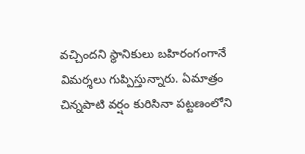వచ్చిందని స్థానికులు బహిరంగంగానే విమర్శలు గుప్పిస్తున్నారు. ఏమాత్రం చిన్నపాటి వర్షం కురిసినా పట్టణంలోని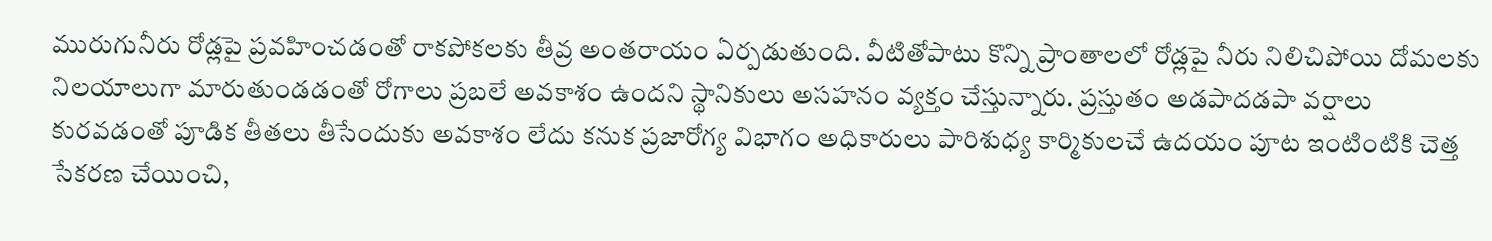మురుగునీరు రోడ్లపై ప్రవహించడంతో రాకపోకలకు తీవ్ర అంతరాయం ఏర్పడుతుంది. వీటితోపాటు కొన్ని ప్రాంతాలలో రోడ్లపై నీరు నిలిచిపోయి దోమలకు నిలయాలుగా మారుతుండడంతో రోగాలు ప్రబలే అవకాశం ఉందని స్థానికులు అసహనం వ్యక్తం చేస్తున్నారు. ప్రస్తుతం అడపాదడపా వర్షాలు కురవడంతో పూడిక తీతలు తీసేందుకు అవకాశం లేదు కనుక ప్రజారోగ్య విభాగం అధికారులు పారిశుధ్య కార్మికులచే ఉదయం పూట ఇంటింటికి చెత్త సేకరణ చేయించి,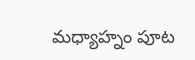మధ్యాహ్నం పూట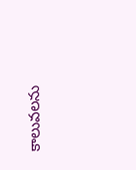కాలువలను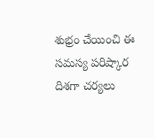శుభ్రం చేయించి ఈ సమస్య పరిష్కార దిశగా చర్యలు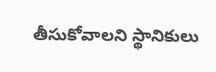తీసుకోవాలని స్థానికులు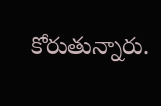కోరుతున్నారు.